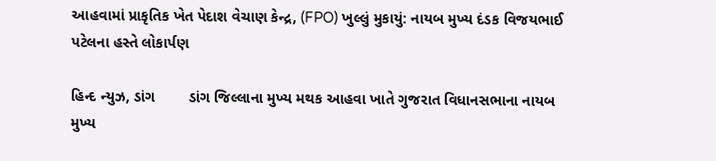આહવામાં પ્રાકૃતિક ખેત પેદાશ વેચાણ કેન્દ્ર, (FPO) ખુલ્લું મુકાયું: નાયબ મુખ્ય દંડક વિજયભાઈ પટેલના હસ્તે લોકાર્પણ

હિન્દ ન્યુઝ, ડાંગ        ડાંગ જિલ્લાના મુખ્ય મથક આહવા ખાતે ગુજરાત વિધાનસભાના નાયબ મુખ્ય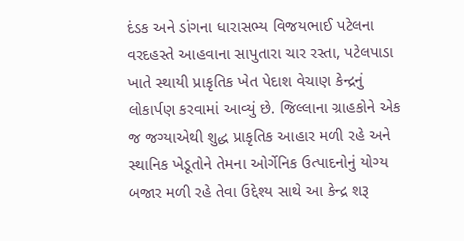દંડક અને ડાંગના ધારાસભ્ય વિજયભાઈ પટેલના વરદહસ્તે આહવાના સાપુતારા ચાર રસ્તા, પટેલપાડા ખાતે સ્થાયી પ્રાકૃતિક ખેત પેદાશ વેચાણ કેન્દ્રનું લોકાર્પણ કરવામાં આવ્યું છે. જિલ્લાના ગ્રાહકોને એક જ જગ્યાએથી શુદ્ધ પ્રાકૃતિક આહાર મળી રહે અને સ્થાનિક ખેડૂતોને તેમના ઓર્ગેનિક ઉત્પાદનોનું યોગ્ય બજાર મળી રહે તેવા ઉદ્દેશ્ય સાથે આ કેન્દ્ર શરૂ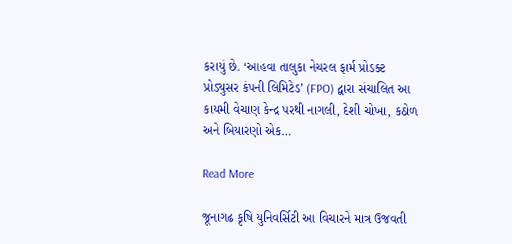કરાયું છે. ‘આહવા તાલુકા નેચરલ ફાર્મ પ્રોડક્ટ પ્રોડ્યુસર કંપની લિમિટેડ’ (FPO) દ્વારા સંચાલિત આ કાયમી વેચાણ કેન્દ્ર પરથી નાગલી, દેશી ચોખા, કઠોળ અને બિયારણો એક…

Read More

જૂનાગઢ કૃષિ યુનિવર્સિટી આ વિચારને માત્ર ઉજવતી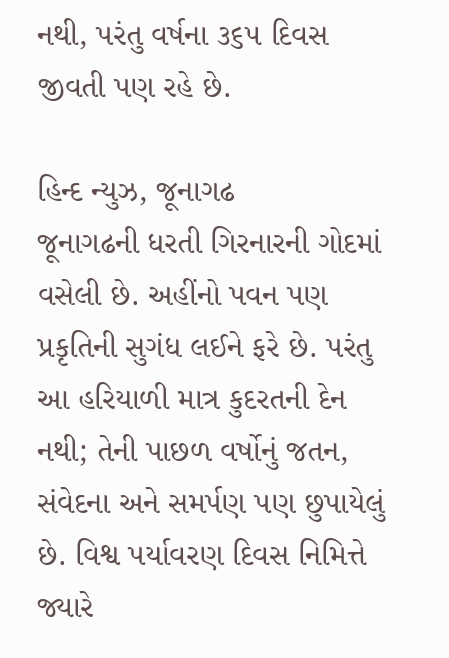નથી, પરંતુ વર્ષના ૩૬૫ દિવસ જીવતી પણ રહે છે.

હિન્દ ન્યુઝ, જૂનાગઢ       જૂનાગઢની ધરતી ગિરનારની ગોદમાં વસેલી છે. અહીંનો પવન પણ પ્રકૃતિની સુગંધ લઈને ફરે છે. પરંતુ આ હરિયાળી માત્ર કુદરતની દેન નથી; તેની પાછળ વર્ષોનું જતન, સંવેદના અને સમર્પણ પણ છુપાયેલું છે. વિશ્વ પર્યાવરણ દિવસ નિમિત્તે જ્યારે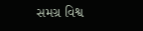સમગ્ર વિશ્વ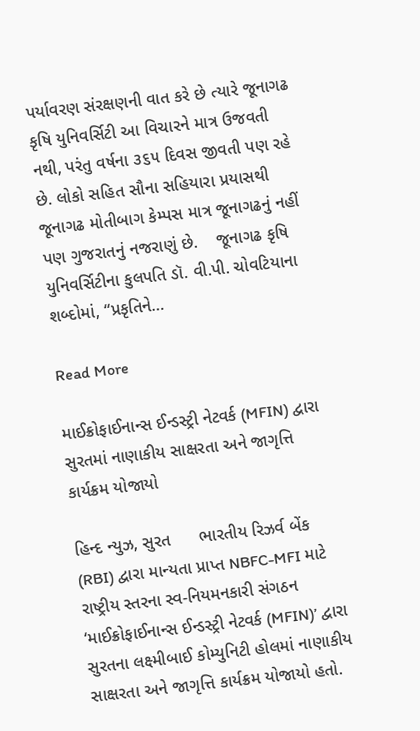પર્યાવરણ સંરક્ષણની વાત કરે છે ત્યારે જૂનાગઢ કૃષિ યુનિવર્સિટી આ વિચારને માત્ર ઉજવતી નથી, પરંતુ વર્ષના ૩૬૫ દિવસ જીવતી પણ રહે છે. લોકો સહિત સૌના સહિયારા પ્રયાસથી જૂનાગઢ મોતીબાગ કેમ્પસ માત્ર જૂનાગઢનું નહીં પણ ગુજરાતનું નજરાણું છે.    જૂનાગઢ કૃષિ યુનિવર્સિટીના કુલપતિ ડૉ. વી.પી. ચોવટિયાના શબ્દોમાં, “પ્રકૃતિને…

Read More

માઈક્રોફાઈનાન્સ ઈન્ડસ્ટ્રી નેટવર્ક (MFIN) દ્વારા સુરતમાં નાણાકીય સાક્ષરતા અને જાગૃત્તિ કાર્યક્રમ યોજાયો

હિન્દ ન્યુઝ, સુરત      ભારતીય રિઝર્વ બેંક (RBI) દ્વારા માન્યતા પ્રાપ્ત NBFC-MFI માટે રાષ્ટ્રીય સ્તરના સ્વ-નિયમનકારી સંગઠન ‘માઈક્રોફાઈનાન્સ ઈન્ડસ્ટ્રી નેટવર્ક (MFIN)’ દ્વારા સુરતના લક્ષ્મીબાઈ કોમ્યુનિટી હોલમાં નાણાકીય સાક્ષરતા અને જાગૃત્તિ કાર્યક્રમ યોજાયો હતો.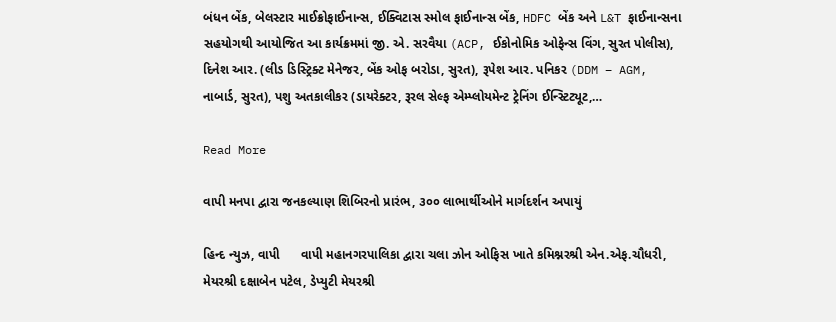બંધન બેંક, બેલસ્ટાર માઈક્રોફાઈનાન્સ, ઈક્વિટાસ સ્મોલ ફાઈનાન્સ બેંક, HDFC બેંક અને L&T ફાઈનાન્સના સહયોગથી આયોજિત આ કાર્યક્રમમાં જી. એ. સરવૈયા (ACP, ઈકોનોમિક ઓફેન્સ વિંગ, સુરત પોલીસ), દિનેશ આર. (લીડ ડિસ્ટ્રિક્ટ મેનેજર, બેંક ઓફ બરોડા, સુરત), રૂપેશ આર. પનિકર (DDM – AGM, નાબાર્ડ, સુરત), પશુ અતકાલીકર (ડાયરેક્ટર, રૂરલ સેલ્ફ એમ્પ્લોયમેન્ટ ટ્રેનિંગ ઈન્સ્ટિટ્યૂટ,…

Read More

વાપી મનપા દ્વારા જનકલ્યાણ શિબિરનો પ્રારંભ, ૩૦૦ લાભાર્થીઓને માર્ગદર્શન અપાયું

હિન્દ ન્યુઝ, વાપી      વાપી મહાનગરપાલિકા દ્વારા ચલા ઝોન ઓફિસ ખાતે કમિશ્નરશ્રી એન.એફ.ચૌધરી, મેયરશ્રી દક્ષાબેન પટેલ, ડેપ્યુટી મેયરશ્રી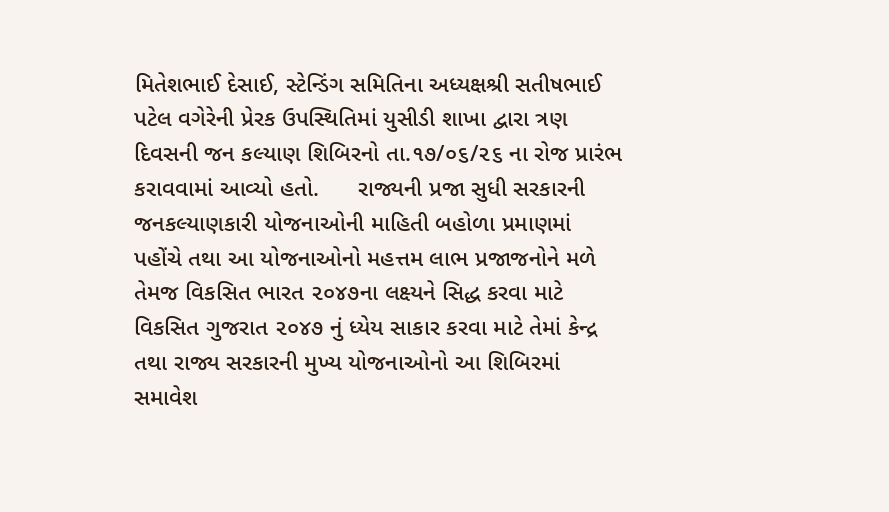મિતેશભાઈ દેસાઈ, સ્ટેન્ડિંગ સમિતિના અધ્યક્ષશ્રી સતીષભાઈ પટેલ વગેરેની પ્રેરક ઉપસ્થિતિમાં યુસીડી શાખા દ્વારા ત્રણ દિવસની જન કલ્યાણ શિબિરનો તા.૧૭/૦૬/૨૬ ના રોજ પ્રારંભ કરાવવામાં આવ્યો હતો.      રાજ્યની પ્રજા સુધી સરકારની જનકલ્યાણકારી યોજનાઓની માહિતી બહોળા પ્રમાણમાં પહોંચે તથા આ યોજનાઓનો મહત્તમ લાભ પ્રજાજનોને મળે તેમજ વિકસિત ભારત ૨૦૪૭ના લક્ષ્યને સિદ્ધ કરવા માટે વિકસિત ગુજરાત ૨૦૪૭ નું ધ્યેય સાકાર કરવા માટે તેમાં કેન્દ્ર તથા રાજ્ય સરકારની મુખ્ય યોજનાઓનો આ શિબિરમાં સમાવેશ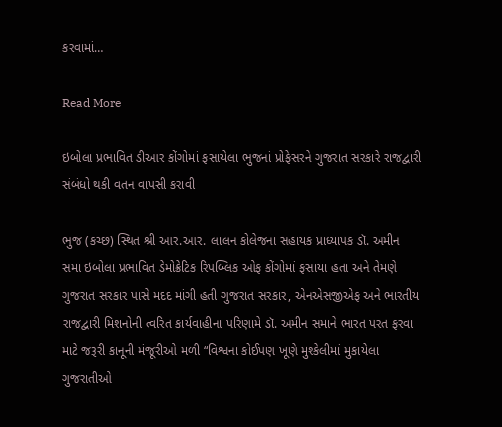કરવામાં…

Read More

ઇબોલા પ્રભાવિત ડીઆર કોંગોમાં ફસાયેલા ભુજનાં પ્રોફેસરને ગુજરાત સરકારે રાજદ્વારી સંબંધો થકી વતન વાપસી કરાવી

ભુજ (કચ્છ) સ્થિત શ્રી આર.આર. લાલન કોલેજના સહાયક પ્રાધ્યાપક ડૉ. અમીન સમા ઇબોલા પ્રભાવિત ડેમોક્રેટિક રિપબ્લિક ઓફ કોંગોમાં ફસાયા હતા અને તેમણે ગુજરાત સરકાર પાસે મદદ માંગી હતી ગુજરાત સરકાર, એનએસજીએફ અને ભારતીય રાજદ્વારી મિશનોની ત્વરિત કાર્યવાહીના પરિણામે ડૉ. અમીન સમાને ભારત પરત ફરવા માટે જરૂરી કાનૂની મંજૂરીઓ મળી “વિશ્વના કોઈપણ ખૂણે મુશ્કેલીમાં મુકાયેલા ગુજરાતીઓ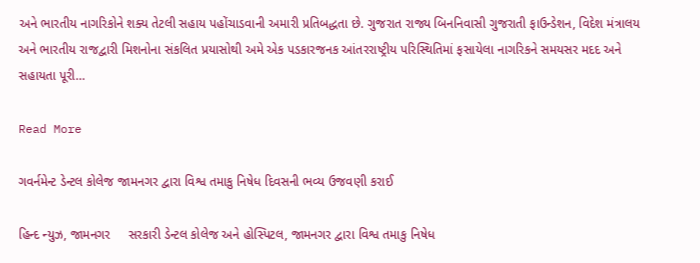અને ભારતીય નાગરિકોને શક્ય તેટલી સહાય પહોંચાડવાની અમારી પ્રતિબદ્ધતા છે. ગુજરાત રાજ્ય બિનનિવાસી ગુજરાતી ફાઉન્ડેશન, વિદેશ મંત્રાલય અને ભારતીય રાજદ્વારી મિશનોના સંકલિત પ્રયાસોથી અમે એક પડકારજનક આંતરરાષ્ટ્રીય પરિસ્થિતિમાં ફસાયેલા નાગરિકને સમયસર મદદ અને સહાયતા પૂરી…

Read More

ગવર્નમેન્ટ ડેન્ટલ કોલેજ જામનગર દ્વારા વિશ્વ તમાકુ નિષેધ દિવસની ભવ્ય ઉજવણી કરાઈ

હિન્દ ન્યુઝ, જામનગર     સરકારી ડેન્ટલ કોલેજ અને હોસ્પિટલ, જામનગર દ્વારા વિશ્વ તમાકુ નિષેધ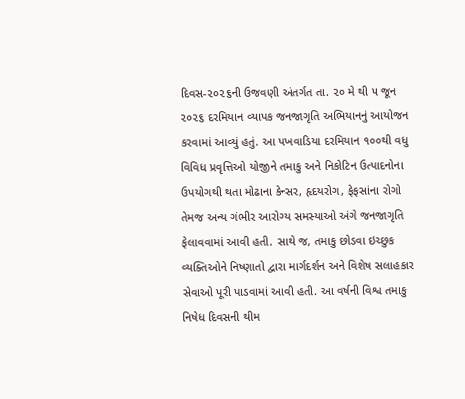દિવસ-૨૦૨૬ની ઉજવણી અંતર્ગત તા. ૨૦ મે થી ૫ જૂન ૨૦૨૬ દરમિયાન વ્યાપક જનજાગૃતિ અભિયાનનું આયોજન કરવામાં આવ્યું હતું. આ પખવાડિયા દરમિયાન ૧૦૦થી વધુ વિવિધ પ્રવૃત્તિઓ યોજીને તમાકુ અને નિકોટિન ઉત્પાદનોના ઉપયોગથી થતા મોઢાના કેન્સર, હૃદયરોગ, ફેફસાંના રોગો તેમજ અન્ય ગંભીર આરોગ્ય સમસ્યાઓ અંગે જનજાગૃતિ ફેલાવવામાં આવી હતી. સાથે જ, તમાકુ છોડવા ઇચ્છુક વ્યક્તિઓને નિષ્ણાતો દ્વારા માર્ગદર્શન અને વિશેષ સલાહકાર સેવાઓ પૂરી પાડવામાં આવી હતી. આ વર્ષની વિશ્વ તમાકુ નિષેધ દિવસની થીમ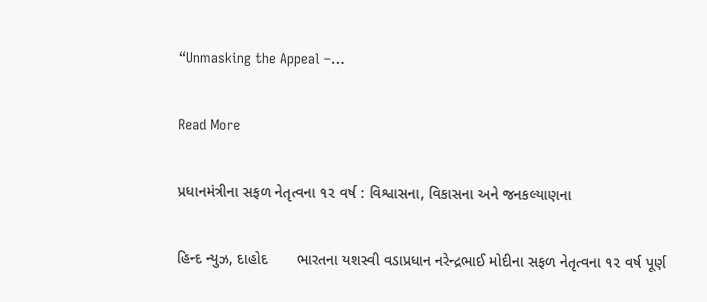“Unmasking the Appeal –…

Read More

પ્રધાનમંત્રીના સફળ નેતૃત્વના ૧૨ વર્ષ : વિશ્વાસના, વિકાસના અને જનકલ્યાણના

હિન્દ ન્યુઝ, દાહોદ       ભારતના યશસ્વી વડાપ્રધાન નરેન્દ્રભાઈ મોદીના સફળ નેતૃત્વના ૧૨ વર્ષ પૂર્ણ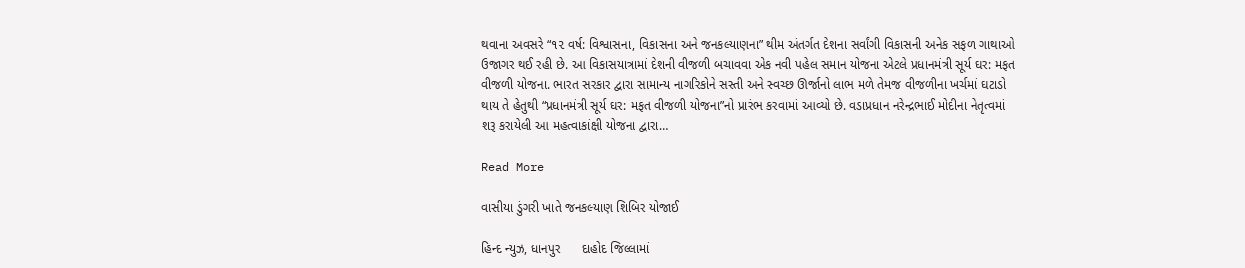થવાના અવસરે “૧૨ વર્ષ: વિશ્વાસના, વિકાસના અને જનકલ્યાણના” થીમ અંતર્ગત દેશના સર્વાંગી વિકાસની અનેક સફળ ગાથાઓ ઉજાગર થઈ રહી છે. આ વિકાસયાત્રામાં દેશની વીજળી બચાવવા એક નવી પહેલ સમાન યોજના એટલે પ્રધાનમંત્રી સૂર્ય ઘર: મફત વીજળી યોજના. ભારત સરકાર દ્વારા સામાન્ય નાગરિકોને સસ્તી અને સ્વચ્છ ઊર્જાનો લાભ મળે તેમજ વીજળીના ખર્ચમાં ઘટાડો થાય તે હેતુથી “પ્રધાનમંત્રી સૂર્ય ઘર: મફત વીજળી યોજના”નો પ્રારંભ કરવામાં આવ્યો છે. વડાપ્રધાન નરેન્દ્રભાઈ મોદીના નેતૃત્વમાં શરૂ કરાયેલી આ મહત્વાકાંક્ષી યોજના દ્વારા…

Read More

વાસીયા ડુંગરી ખાતે જનકલ્યાણ શિબિર યોજાઈ

હિન્દ ન્યુઝ, ધાનપુર      દાહોદ જિલ્લામાં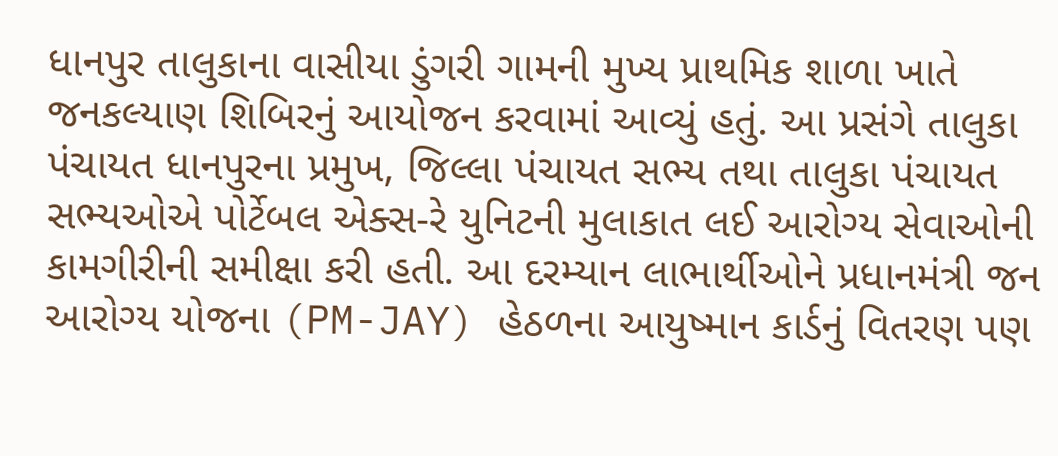ધાનપુર તાલુકાના વાસીયા ડુંગરી ગામની મુખ્ય પ્રાથમિક શાળા ખાતે જનકલ્યાણ શિબિરનું આયોજન કરવામાં આવ્યું હતું. આ પ્રસંગે તાલુકા પંચાયત ધાનપુરના પ્રમુખ, જિલ્લા પંચાયત સભ્ય તથા તાલુકા પંચાયત સભ્યઓએ પોર્ટેબલ એક્સ-રે યુનિટની મુલાકાત લઈ આરોગ્ય સેવાઓની કામગીરીની સમીક્ષા કરી હતી. આ દરમ્યાન લાભાર્થીઓને પ્રધાનમંત્રી જન આરોગ્ય યોજના (PM-JAY) હેઠળના આયુષ્માન કાર્ડનું વિતરણ પણ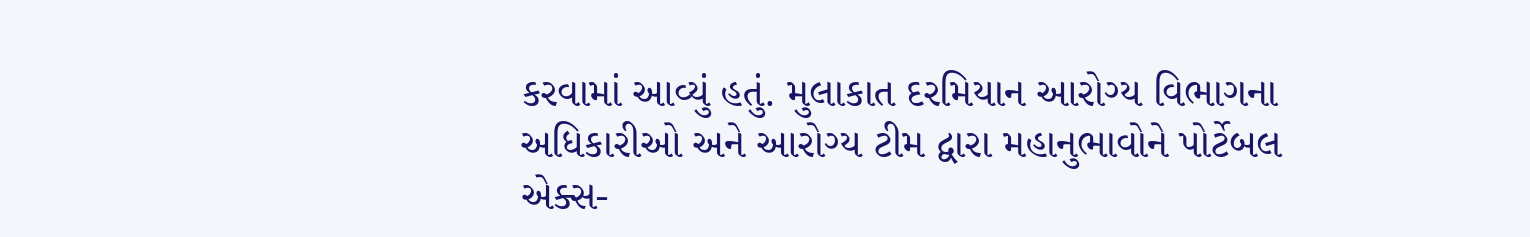કરવામાં આવ્યું હતું. મુલાકાત દરમિયાન આરોગ્ય વિભાગના અધિકારીઓ અને આરોગ્ય ટીમ દ્વારા મહાનુભાવોને પોર્ટેબલ એક્સ-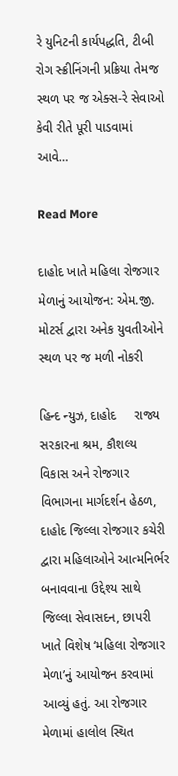રે યુનિટની કાર્યપદ્ધતિ, ટીબી રોગ સ્ક્રીનિંગની પ્રક્રિયા તેમજ સ્થળ પર જ એક્સ-રે સેવાઓ કેવી રીતે પૂરી પાડવામાં આવે…

Read More

દાહોદ ખાતે મહિલા રોજગાર મેળાનું આયોજન: એમ.જી. મોટર્સ દ્વારા અનેક યુવતીઓને સ્થળ પર જ મળી નોકરી

હિન્દ ન્યુઝ, દાહોદ     રાજ્ય સરકારના શ્રમ, કૌશલ્ય વિકાસ અને રોજગાર વિભાગના માર્ગદર્શન હેઠળ, દાહોદ જિલ્લા રોજગાર કચેરી દ્વારા મહિલાઓને આત્મનિર્ભર બનાવવાના ઉદ્દેશ્ય સાથે જિલ્લા સેવાસદન, છાપરી ખાતે વિશેષ ‘મહિલા રોજગાર મેળા’નું આયોજન કરવામાં આવ્યું હતું. આ રોજગાર મેળામાં હાલોલ સ્થિત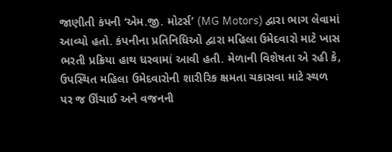જાણીતી કંપની ‘એમ.જી. મોટર્સ’ (MG Motors) દ્વારા ભાગ લેવામાં આવ્યો હતો. કંપનીના પ્રતિનિધિઓ દ્વારા મહિલા ઉમેદવારો માટે ખાસ ભરતી પ્રક્રિયા હાથ ધરવામાં આવી હતી. મેળાની વિશેષતા એ રહી કે, ઉપસ્થિત મહિલા ઉમેદવારોની શારીરિક ક્ષમતા ચકાસવા માટે સ્થળ પર જ ઊંચાઈ અને વજનની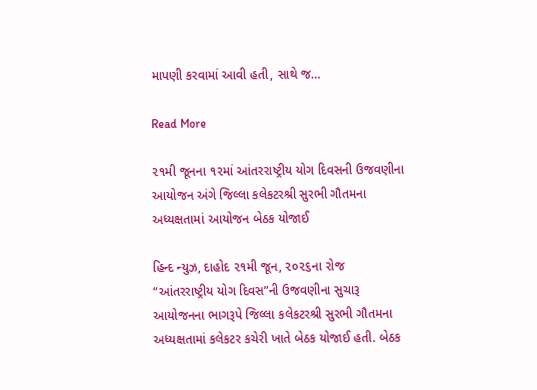માપણી કરવામાં આવી હતી, સાથે જ…

Read More

૨૧મી જૂનના ૧૨માં આંતરરાષ્ટ્રીય યોગ દિવસની ઉજવણીના આયોજન અંગે જિલ્લા કલેકટરશ્રી સુરભી ગૌતમના અધ્યક્ષતામાં આયોજન બેઠક યોજાઈ

હિન્દ ન્યુઝ, દાહોદ ૨૧મી જૂન, ૨૦૨૬ના રોજ “આંતરરાષ્ટ્રીય યોગ દિવસ”ની ઉજવણીના સુચારૂ આયોજનના ભાગરૂપે જિલ્લા કલેકટરશ્રી સુરભી ગૌતમના અધ્યક્ષતામાં કલેકટર કચેરી ખાતે બેઠક યોજાઈ હતી. બેઠક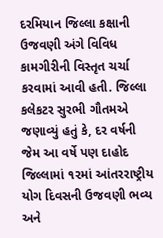દરમિયાન જિલ્લા કક્ષાની ઉજવણી અંગે વિવિધ કામગીરીની વિસ્તૃત ચર્ચા કરવામાં આવી હતી. જિલ્લા કલેકટર સુરભી ગૌતમએ જણાવ્યું હતું કે, દર વર્ષની જેમ આ વર્ષે પણ દાહોદ જિલ્લામાં ૧૨માં આંતરરાષ્ટ્રીય યોગ દિવસની ઉજવણી ભવ્ય અને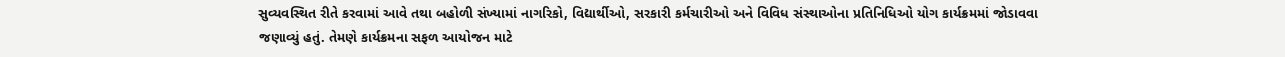સુવ્યવસ્થિત રીતે કરવામાં આવે તથા બહોળી સંખ્યામાં નાગરિકો, વિદ્યાર્થીઓ, સરકારી કર્મચારીઓ અને વિવિધ સંસ્થાઓના પ્રતિનિધિઓ યોગ કાર્યક્રમમાં જોડાવવા જણાવ્યું હતું. તેમણે કાર્યક્રમના સફળ આયોજન માટે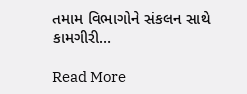તમામ વિભાગોને સંકલન સાથે કામગીરી…

Read More